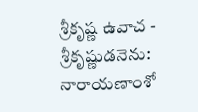శ్రీకృష్ణ ఉవాచ - శ్రీకృష్ణుడనెను:
నారాయణాంశో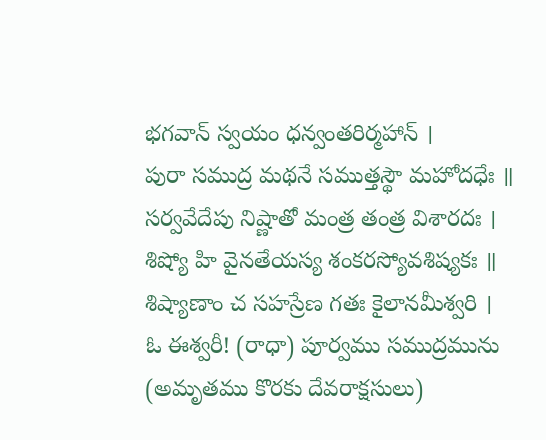భగవాన్ స్వయం ధన్వంతరిర్మహాన్ ।
పురా సముద్ర మథనే సముత్తస్థౌ మహోదధేః ॥
సర్వవేదేపు నిష్ణాతో మంత్ర తంత్ర విశారదః ।
శిష్యో హి వైనతేయస్య శంకరస్యోవశిష్యకః ॥
శిష్యాణాం చ సహస్రేణ గతః కైలానమీశ్వరి ।
ఓ ఈశ్వరీ! (రాధా) పూర్వము సముద్రమును (అమృతము కొరకు దేవరాక్షసులు)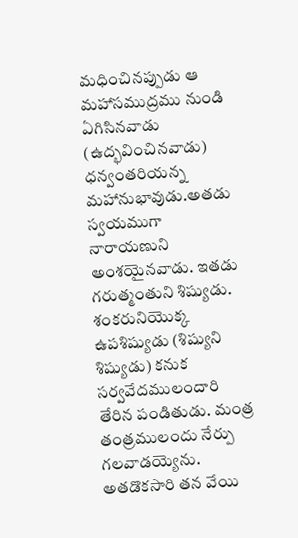మధించినప్పుడు ఆ మహాసముద్రము నుండి ఏగిసినవాడు (ఉద్భవించినవాడు) ధన్వంతరియన్న మహానుభావుడు.అతడు స్వయముగా నారాయణుని అంశయైనవాడు. ఇతడు గరుత్మంతుని శిష్యుడు. శంకరునియొక్క ఉపశిష్యుడు (శిష్యుని శిష్యుడు) కనుక సర్వవేదములందారి తేరిన పండితుడు. మంత్ర తంత్రములందు నేర్పు గలవాడయ్యెను. అతడొకసారి తన వేయి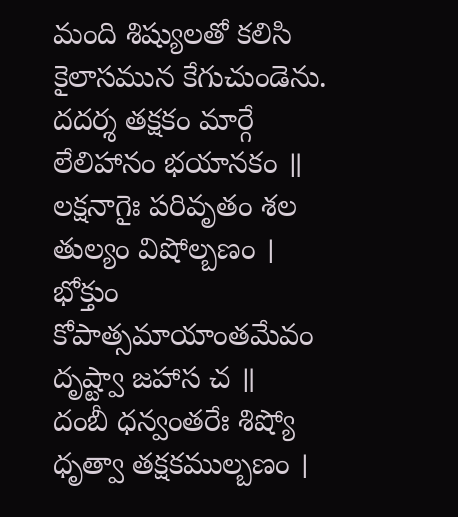మంది శిష్యులతో కలిసి కైలాసమున కేగుచుండెను.
దదర్శ తక్షకం మార్గే లేలిహానం భయానకం ॥
లక్షనాగైః పరివృతం శల తుల్యం విషోల్బణం ।
భోక్తుం కోపాత్సమాయాంతమేవం దృష్ట్వా జహాస చ ॥
దంబీ ధన్వంతరేః శిష్యో ధృత్వా తక్షకముల్బణం ।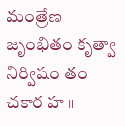మంత్రేణ జృంభితం కృత్వా నిర్విషం తం చకార హ ॥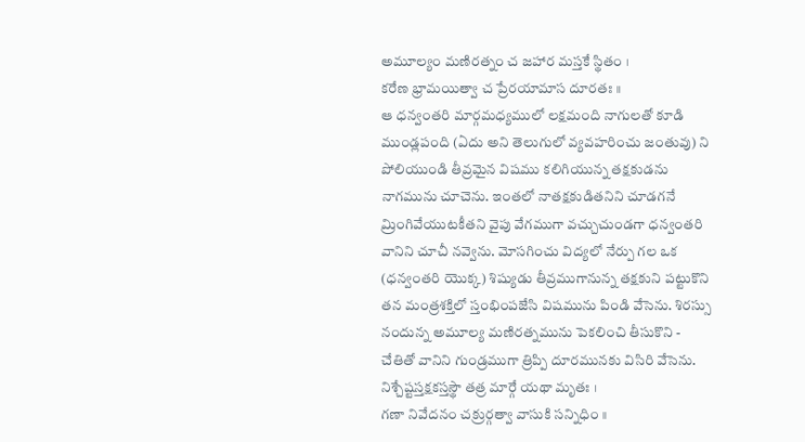అమూల్యం మణిరత్నం చ జహార మస్తకే స్థితం ।
కరేణ భ్రామయిత్వా చ ప్రేరయామాస దూరతః ॥
ఆ ధన్వంతరి మార్గమధ్యములో లక్షమంది నాగులతో కూడి ముండ్లపంది (ఏదు అని తెలుగులో వ్యవహరించు జంతువు) ని పోలియుండి తీవ్రమైన విషము కలిగియున్న తక్షకుడను నాగమును చూచెను. ఇంతలో నాతక్షకుడితనిని చూడగనే మ్రింగివేయుటకీతని వైపు వేగముగా వచ్చుచుండగా ధన్వంతరి వానిని చూచీ నవ్వెను. మోసగించు విద్యలో నేర్పు గల ఒక (ధన్వంతరి యొక్క) శిష్యుడు తీవ్రముగానున్న తక్షకుని పట్టుకొని తన మంత్రశక్తిలో స్తంభింపజేసి విషమును పిండి వేసెను. శిరస్సు నందున్న అమూల్య మణిరత్నమును పెకలించి తీసుకొని - చేతితో వానిని గుండ్రముగా త్రిప్పి దూరమునకు విసిరి వేసెను.
నిశ్చేష్టస్తక్షకస్తస్థౌ తత్ర మార్గే యథా మృతః ।
గణా నివేదనం చక్రుర్గత్వా వాసుకి సన్నిధిం ॥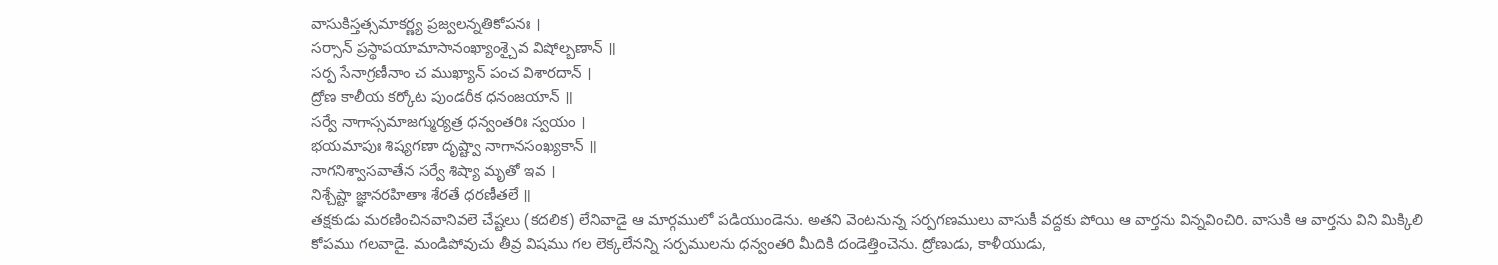వాసుకిస్తత్సమాకర్ణ్య ప్రజ్వలన్నతికోపనః ।
సర్సాన్ ప్రస్థాపయామాసానంఖ్యాంశ్చైవ విషోల్బణాన్ ॥
సర్ప సేనాగ్రణీనాం చ ముఖ్యాన్ పంచ విశారదాన్ ।
ద్రోణ కాలీయ కర్కోట పుండరీక ధనంజయాన్ ॥
సర్వే నాగాస్సమాజగ్ముర్యత్ర ధన్వంతరిః స్వయం ।
భయమాపుః శిష్యగణా దృష్ట్వా నాగానసంఖ్యకాన్ ॥
నాగనిశ్వాసవాతేన సర్వే శిష్యా మృతో ఇవ ।
నిశ్చేష్టా జ్ఞానరహితాః శేరతే ధరణీతలే ॥
తక్షకుడు మరణించినవానివలె చేష్టలు (కదలిక) లేనివాడై ఆ మార్గములో పడియుండెను. అతని వెంటనున్న సర్పగణములు వాసుకీ వద్దకు పోయి ఆ వార్తను విన్నవించిరి. వాసుకి ఆ వార్తను విని మిక్కిలి కోపము గలవాడై. మండిపోవుచు తీవ్ర విషము గల లెక్కలేనన్ని సర్పములను ధన్వంతరి మీదికి దండెత్తించెను. ద్రోణుడు, కాళీయుడు,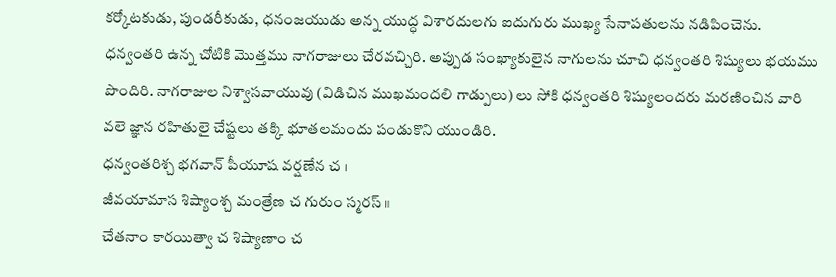కర్కోటకుడు, పుండరీకుడు, ధనంజయుడు అన్న యుద్ధ విశారదులగు ఐదుగురు ముఖ్య సేనాపతులను నడిపించెను. ధన్వంతరి ఉన్న చోటికి మొత్తము నాగరాజులు చేరవచ్చిరి. అప్పుడ సంఖ్యాకులైన నాగులను చూచి ధన్వంతరి శిష్యులు భయము పొందిరి. నాగరాజుల నిశ్వాసవాయువు (విడిచిన ముఖమందలి గాడ్పులు) లు సోకి ధన్వంతరి శిష్యులందరు మరణించిన వారి వలె జ్ఞాన రహితులై చేష్టలు తక్కి భూతలమందు పండుకొని యుండిరి.
ధన్వంతరిశ్చ భగవాన్ పీయూష వర్షణేన చ ।
జీవయామాస శిష్యాంశ్చ మంత్రేణ చ గురుం స్మరస్ ॥
చేతనాం కారయిత్వా చ శిష్యాణాం చ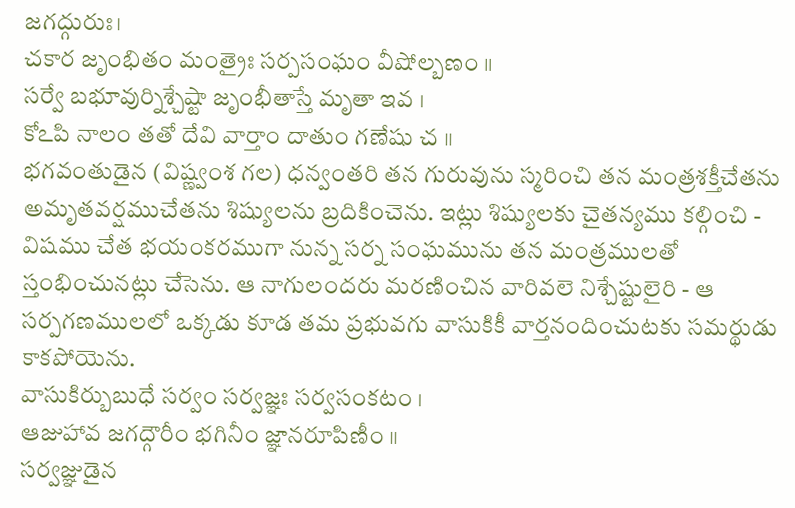జగద్గురుః।
చకార జృంభితం మంత్రైః సర్పసంఘం వీషోల్బణం ॥
సర్వే బభూవుర్నిశ్చేష్టా జృంభీతాస్తే మృతా ఇవ ।
కోఽపి నాలం తతో దేవి వార్తాం దాతుం గణేషు చ ॥
భగవంతుడైన (విష్ణ్వంశ గల) ధన్వంతరి తన గురువును స్మరించి తన మంత్రశక్తీచేతను అమృతవర్షముచేతను శిష్యులను బ్రదికించెను. ఇట్లు శిష్యులకు చైతన్యము కల్గించి - విషము చేత భయంకరముగా నున్న సర్న సంఘమును తన మంత్రములతో స్తంభించునట్లు చేసెను. ఆ నాగులందరు మరణించిన వారివలె నిశ్చేష్టులైరి - ఆ సర్పగణములలో ఒక్కడు కూడ తమ ప్రభువగు వాసుకికీ వార్తనందించుటకు సమర్థుడు కాకపోయెను.
వాసుకిర్బుబుధే సర్వం సర్వజ్ఞః సర్వసంకటం ।
ఆజుహావ జగద్గౌరీం భగినీం జ్ఞానరూపిణీం ॥
సర్వజ్ఞుడైన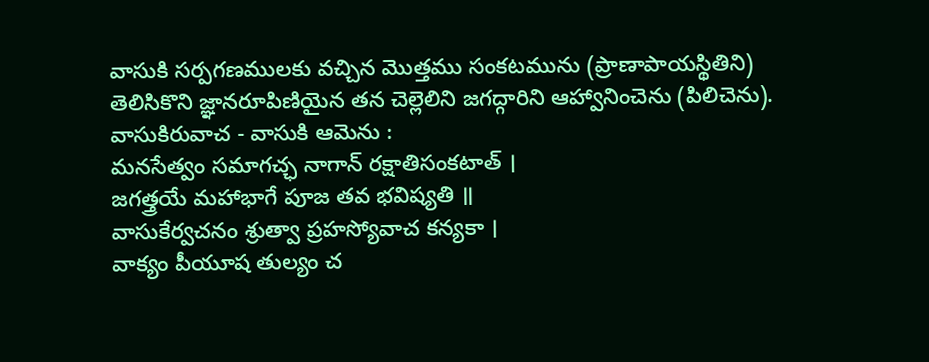వాసుకి సర్పగణములకు వచ్చిన మొత్తము సంకటమును (ప్రాణాపాయస్థితిని) తెలిసికొని జ్ఞానరూపిణియైన తన చెల్లెలిని జగద్గారిని ఆహ్వానించెను (పిలిచెను).
వాసుకిరువాచ - వాసుకి ఆమెను :
మనసేత్వం సమాగచ్ఛ నాగాన్ రక్షాతిసంకటాత్ ।
జగత్త్రయే మహాభాగే పూజ తవ భవిష్యతి ॥
వాసుకేర్వచనం శ్రుత్వా ప్రహస్యోవాచ కన్యకా ।
వాక్యం పీయూష తుల్యం చ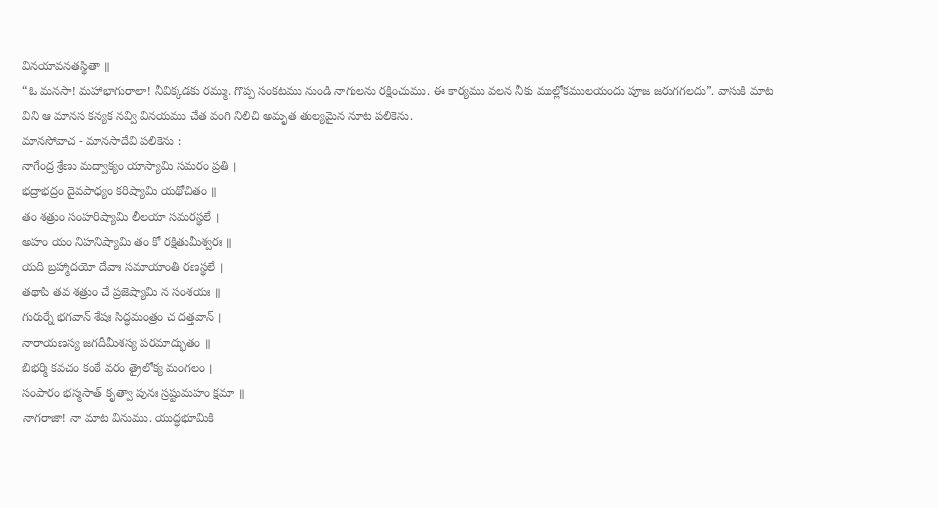వినయావనతస్థితా ॥
“ఓ మనసా! మహాభాగురాలా! నీవిక్కడకు రమ్ము. గొప్ప సంకటము నుండి నాగులను రక్షించుము. ఈ కార్యము వలన నీకు ముల్లోకములయందు పూజ జరుగగలదు”. వాసుకి మాట విని ఆ మానస కన్యక నవ్వి వినయము చేత వంగి నిలిచి అమృత తుల్యమైన నూట పలికెను.
మానసోవాచ - మానసాదేవి పలికెను :
నాగేంద్ర శ్రేణు మద్వాక్యం యాస్యామి సమరం ప్రతి ।
భద్రాభద్రం దైవపాధ్యం కరిష్యామి యథోచితం ॥
తం శత్రుం సంహరిష్యామి లీలయా సమరస్థలే ।
అహం యం నిహనిష్యామి తం కో రక్షితుమీశ్వరః ॥
యది బ్రహ్మాదయో దేవాః సమాయాంతి రణస్థలే ।
తథాపి తవ శత్రుం చే ప్రజెష్యామి న సంశయః ॥
గురుర్నే భగవాన్ శేషః సిద్ధమంత్రం చ దత్తవాన్ ।
నారాయణస్య జగదీమీశస్య పరమాద్భుతం ॥
బిభర్మి కవచం కంఠే వరం త్రైలోక్య మంగలం ।
సంపారం భస్మసాత్ కృత్వా పునః స్రష్టుమహం క్షమా ॥
నాగరాజా! నా మాట వినుము. యుద్ధభూమికి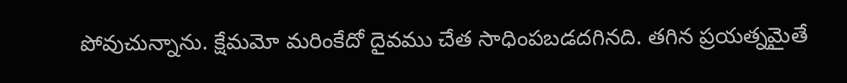పోవుచున్నాను. క్షేమమో మరింకేదో దైవము చేత సాధింపబడదగినది. తగిన ప్రయత్నమైతే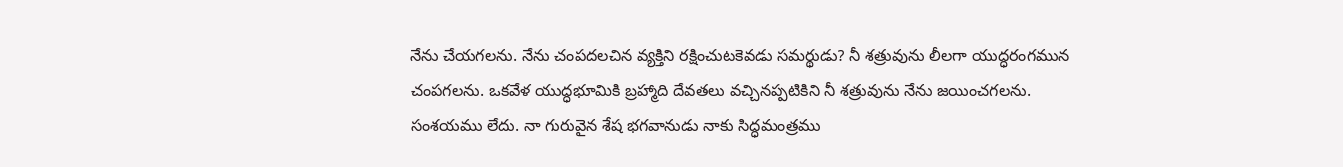నేను చేయగలను. నేను చంపదలచిన వ్యక్తిని రక్షించుటకెవడు సమర్థుడు? నీ శత్రువును లీలగా యుద్ధరంగమున చంపగలను. ఒకవేళ యుద్ధభూమికి బ్రహ్మాది దేవతలు వచ్చినప్పటికిని నీ శత్రువును నేను జయించగలను. సంశయము లేదు. నా గురువైన శేష భగవానుడు నాకు సిద్ధమంత్రము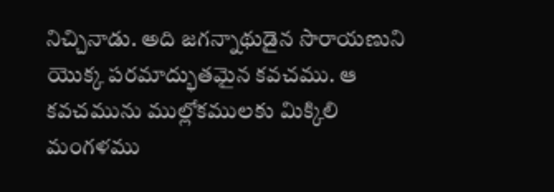నిచ్చినాడు. అది జగన్నాథుడైన సొరాయణుని యొక్క పరమాద్భుతమైన కవచము. ఆ కవచమును ముల్లోకములకు మిక్కిలి మంగళము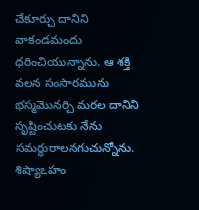చేకూర్చు దానిని వాకండమందు ధరించియున్నాను. ఆ శక్తి వలన సంసారమును భస్మమొనర్చి మరల దానిని సృష్టించుటకు నేను సమర్ధురాలనగుచున్నోను.
శిష్యాఽహం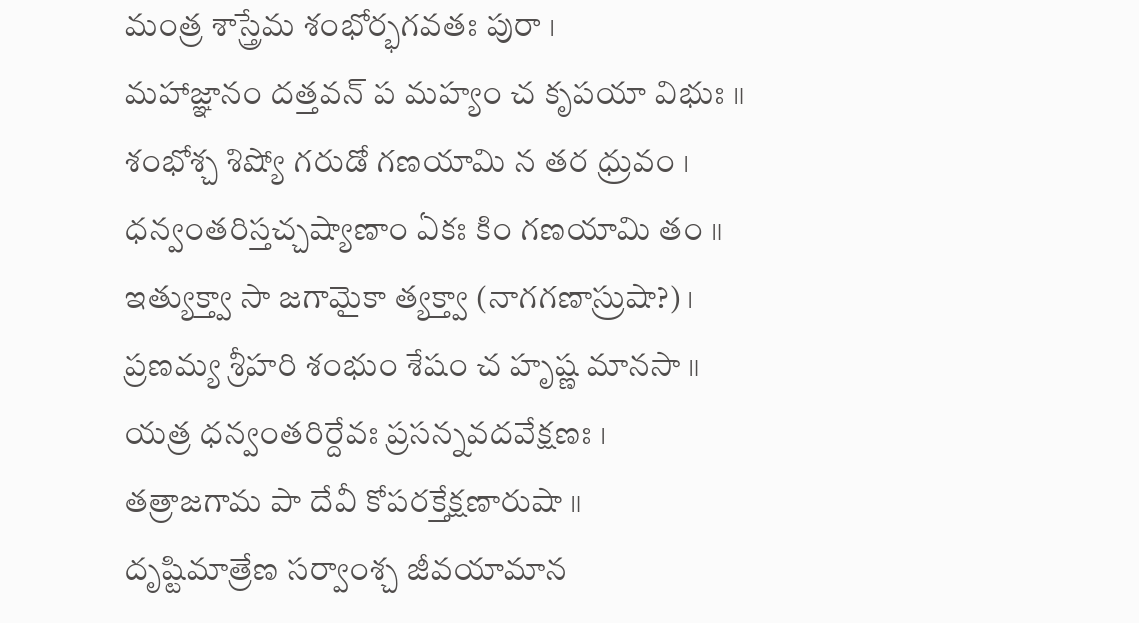మంత్ర శాస్త్రేమ శంభోర్భగవతః పురా ।
మహాజ్ఞానం దత్తవన్ ప మహ్యం చ కృపయా విభుః ॥
శంభోశ్చ శిష్యో గరుడో గణయామి న తర ధ్రువం ।
ధన్వంతరిస్తచ్చష్యాణాం ఏకః కిం గణయామి తం ॥
ఇత్యుక్త్వా సా జగామైకా త్యక్త్వా (నాగగణాస్రుషా?) ।
ప్రణమ్య శ్రీహరి శంభుం శేషం చ హృష్ణ మానసా ॥
యత్ర ధన్వంతరిర్దేవః ప్రసన్నవదవేక్షణః ।
తత్రాజగామ పా దేవీ కోపరక్తేక్షణారుషా ॥
దృష్టిమాత్రేణ సర్వాంశ్చ జీవయామాన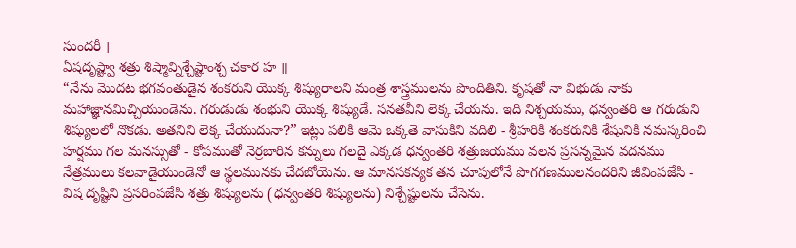సుందరీ ।
ఏషదృష్ట్వా శత్రు శిష్మావ్నిశ్చేష్టాంశ్చ చకార హ ॥
“నేను మొదట భగవంతుడైన శంకరుని యొక్క శిష్యురాలని మంత్ర శాస్త్రములను పొందితిని. కృషతో నా విభుడు నాకు మహాజ్ఞానమిచ్చియుండెను. గరుడుడు శంభుని యొక్క శిష్యుడే. సనతవీని లెక్క చేయను. ఇది నిశ్చయము, ధన్వంతరి ఆ గరుడుని శిష్యులలో నొకడు. అతనిని లెక్క చేయుదునా?” ఇట్లు పలికి ఆమె ఒక్కతె వాసుకిని వదిలి - శ్రీహరికి శంకరునికి శేషునికి నమస్కరించి హర్షము గల మనస్సుతో - కోపముతో నెర్రబారిన కన్నులు గలదై ఎక్కడ ధన్వంతరి శత్రుజయము వలన ప్రసన్నమైన వదనము నేత్రములు కలవాడైయుండెనో ఆ స్థలమునకు చేదబోయెను. ఆ మానసకన్యక తన చూపులోనే పొగగణములనందరిని జీవింపజేసి - విష దృష్టిని ప్రసరింపజేసి శత్రు శిష్యులను (ధన్వంతరి శిష్యులను) నిశ్చేష్టులను చేసెను.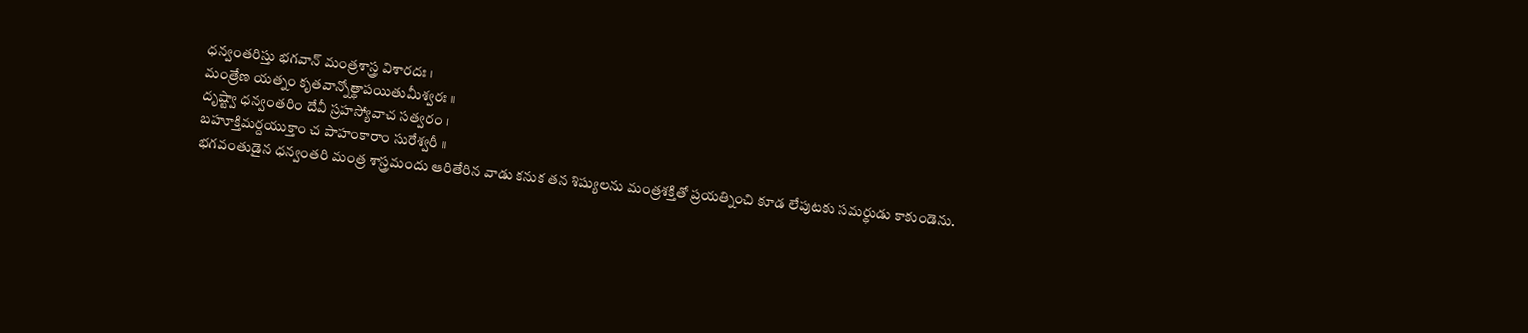ధన్వంతరిస్తు భగవాన్ మంత్రశాస్త్ర విశారదః ।
మంత్రేణ యత్నం కృతవాన్నోత్థాపయితుమీశ్వరః ॥
దృష్ట్వా ధన్వంతరిం దేవీ స్రహస్యోవాచ సత్వరం ।
బహూక్తిమర్దయుక్తాం చ పాహంకారాం సురేశ్వరీ ॥
భగవంతుడైన ధన్వంతరి మంత్ర శాస్త్రమందు ఆరితేరిన వాడు కనుక తన శిష్యులను మంత్రశక్తితో ప్రయత్నించి కూడ లేపుటకు సమర్థుడు కాకుండెను.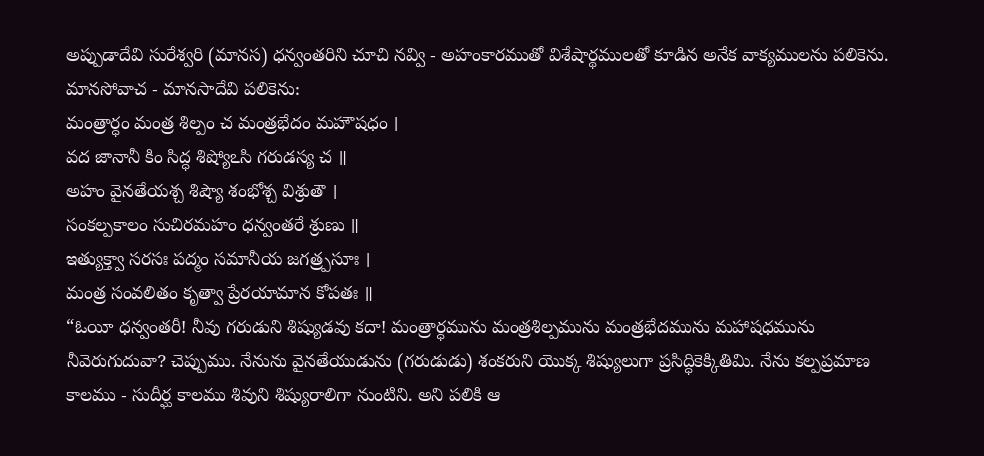అప్పుడాదేవి సురేశ్వరి (మానస) ధన్వంతరిని చూచి నవ్వి - అహంకారముతో విశేషార్థములతో కూడిన అనేక వాక్యములను పలికెను.
మానసోవాచ - మానసాదేవి పలికెను:
మంత్రార్ధం మంత్ర శిల్పం చ మంత్రభేదం మహౌషధం ।
వద జానానీ కిం సిద్ధ శిష్యోఽసి గరుడస్య చ ॥
అహం వైనతేయశ్చ శిష్యౌ శంభోశ్చ విశ్రుతౌ ।
సంకల్పకాలం సుచిరమహం ధన్వంతరే శ్రుణు ॥
ఇత్యుక్త్వా సరసః పద్మం సమానీయ జగత్ర్పసూః ।
మంత్ర సంవలితం కృత్వా ప్రేరయామాన కోపతః ॥
“ఓయీ ధన్వంతరీ! నీవు గరుడుని శిష్యుడవు కదా! మంత్రార్ధమును మంత్రశిల్పమును మంత్రభేదమును మహాషధమును నీవెరుగుదువా? చెప్పుము. నేనును వైనతేయుడును (గరుడుడు) శంకరుని యొక్క శిష్యులుగా ప్రసిద్ధికెక్కితిమి. నేను కల్పప్రమాణ కాలము - సుదీర్ఘ కాలము శివుని శిష్యురాలిగా నుంటిని. అని పలికి ఆ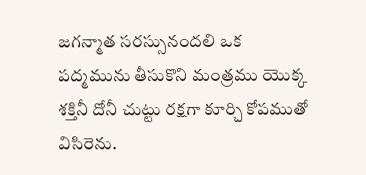జగన్మాత సరస్సునందలి ఒక పద్మమును తీసుకొని మంత్రము యొక్క శక్తినీ దోనీ చుట్టు రక్షగా కూర్చి కోపముతో విసిరెను.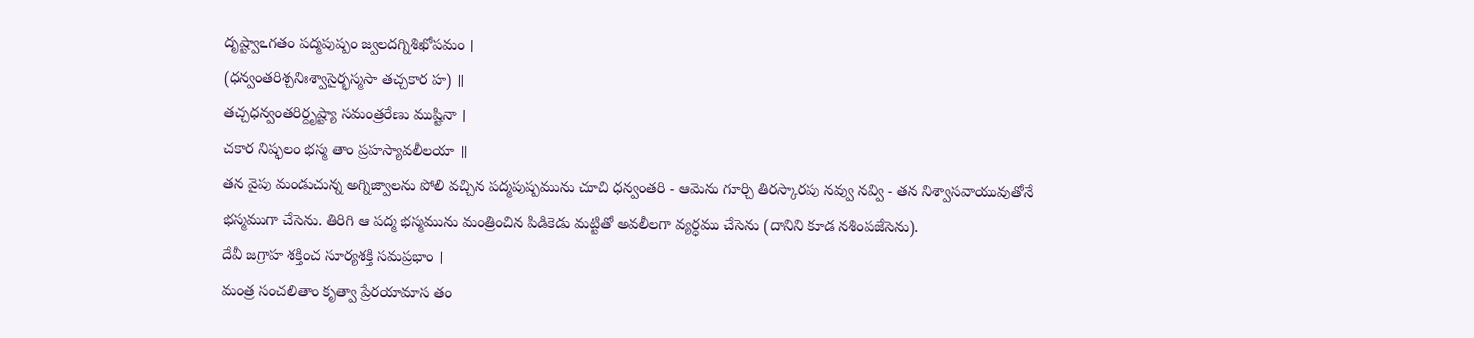దృష్ట్వాఽగతం పద్మపుష్పం జ్వలదగ్నిశిఖోపమం ।
(ధన్వంతరిశ్చనిఃశ్వాసైర్భస్మసా తచ్చకార హ) ॥
తచ్చధన్వంతరిర్దృష్ట్యా సమంత్రరేణు ముష్టినా ।
చకార నిష్ఫలం భస్మ తాం ప్రహస్యావలీలయా ॥
తన వైపు మండుచున్న అగ్నిజ్వాలను పోలి వచ్చిన పద్మపుష్పమును చూచి ధన్వంతరి - ఆమెను గూర్చి తిరస్కారపు నవ్వు నవ్వి - తన నిశ్వాసవాయువుతోనే భస్మముగా చేసెను. తిరిగి ఆ పద్మ భస్మమును మంత్రించిన పిడికెడు మట్టితో అవలీలగా వ్యర్ధము చేసెను (దానిని కూడ నశింపజేసెను).
దేవీ జగ్రాహ శక్తించ సూర్యశక్తి సమప్రభాం ।
మంత్ర సంచలితాం కృత్వా ప్రేరయామాస తం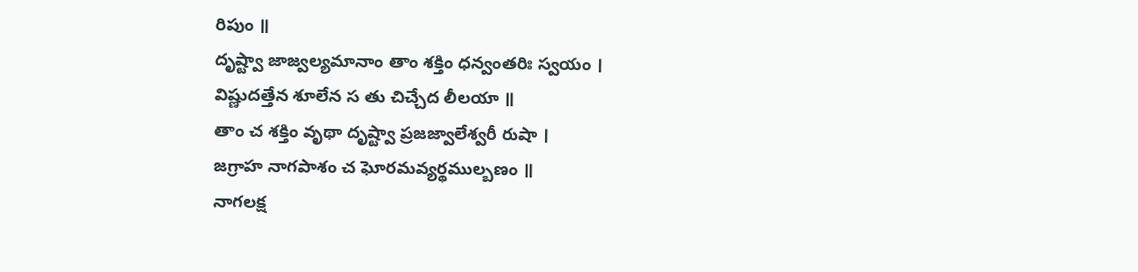రిపుం ॥
దృష్ట్వా జాజ్వల్యమానాం తాం శక్తిం ధన్వంతరిః స్వయం ।
విష్ణుదత్తేన శూలేన స తు చిచ్చేద లీలయా ॥
తాం చ శక్తిం వృథా దృష్ట్వా ప్రజజ్వాలేశ్వరీ రుషా ।
జగ్రాహ నాగపాశం చ ఘోరమవ్యర్థముల్బణం ॥
నాగలక్ష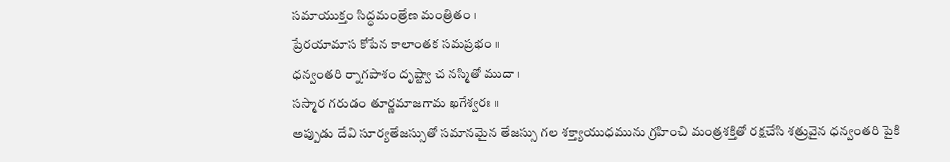సమాయుక్తం సిద్ధమంత్రేణ మంత్రితం ।
ప్రేరయామాస కోపేన కాలాంతక సమప్రభం ॥
ధన్వంతరి ర్నాగపాశం దృష్ట్వా చ నస్మితో ముదా ।
సస్మార గరుడం తూర్ణమాజగామ ఖగేశ్వరః ॥
అప్పుడు దేవి సూర్యతేజస్సుతో సమానమైన తేజస్సు గల శక్త్యాయుధమును గ్రహించి మంత్రశక్తితో రక్షచేసి శత్రువైన ధన్వంతరి పైకి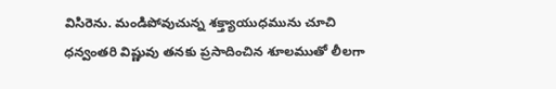విసిరెను. మండిపోవుచున్న శక్త్యాయుధమును చూచి ధన్వంతరి విష్ణువు తనకు ప్రసాదించిన శూలముతో లీలగా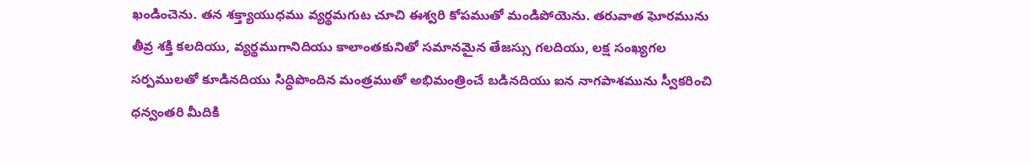ఖండించెను. తన శక్త్యాయుధము వ్యర్థమగుట చూచి ఈశ్వరి కోపముతో మండిపోయెను. తరువాత ఘోరమును తీవ్ర శక్తి కలదియు, వ్యర్థముగానిదియు కాలాంతకునితో సమానమైన తేజస్సు గలదియు, లక్ష సంఖ్యగల సర్పములతో కూడినదియు సిద్ధిపొందిన మంత్రముతో అభిమంత్రించే బడినదియు ఐన నాగపాశమును స్వీకరించి ధన్వంతరి మీదికి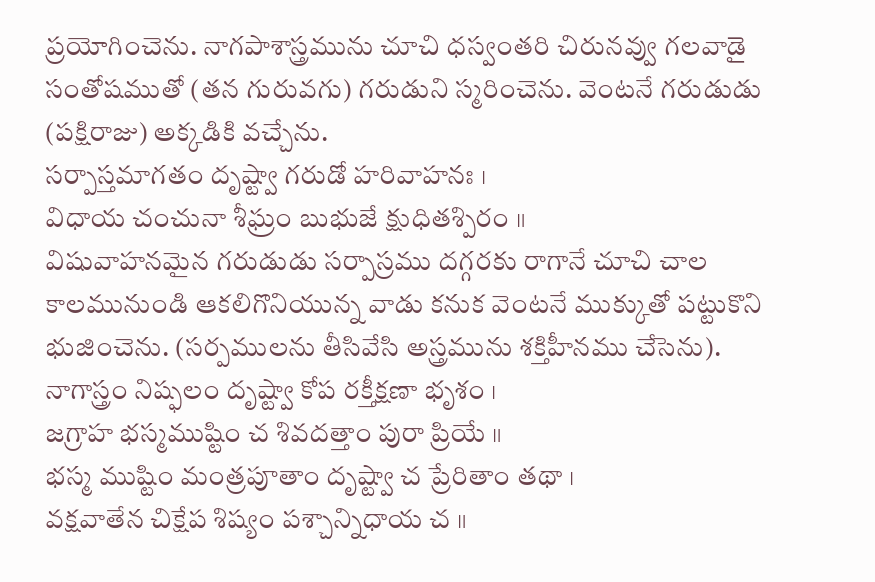ప్రయోగించెను. నాగపాశాస్త్రమును చూచి ధస్వంతరి చిరునవ్వు గలవాడై సంతోషముతో (తన గురువగు) గరుడుని స్మరించెను. వెంటనే గరుడుడు (పక్షిరాజు) అక్కడికి వచ్చేను.
సర్పాస్తమాగతం దృష్ట్వా గరుడో హరివాహనః ।
విధాయ చంచునా శీఘ్రం బుభుజే క్షుధితశ్పిరం ॥
విషువాహనమైన గరుడుడు సర్పాస్రము దగ్గరకు రాగానే చూచి చాల కాలమునుండి ఆకలిగొనియున్న వాడు కనుక వెంటనే ముక్కుతో పట్టుకొని భుజించెను. (సర్పములను తీసివేసి అస్త్రమును శక్తిహీనము చేసెను).
నాగాస్త్రం నిష్ఫలం దృష్ట్వా కోప రక్తీక్షణా భృశం ।
జగ్రాహ భస్మముష్టిం చ శివదత్తాం పురా ప్రియే ॥
భస్మ ముష్టిం మంత్రపూతాం దృష్ట్వా చ ప్రేరితాం తథా ।
వక్షవాతేన చిక్షేప శిష్యం పశ్చాన్నిధాయ చ ॥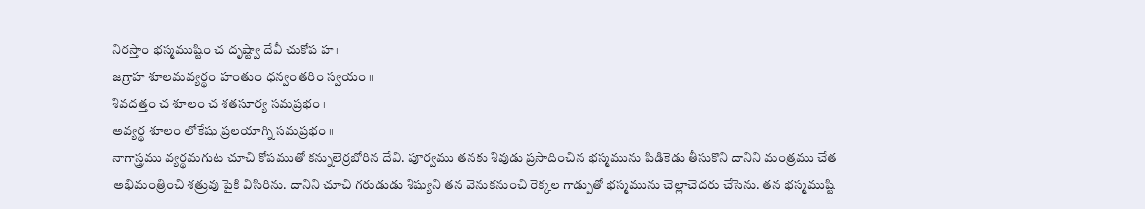నిరస్తాం భస్మముష్టిం చ దృష్ట్వా దేవీ చుకోప హ ।
జగ్రాహ శూలమవ్యర్థం హంతుం ధన్వంతరిం స్వయం ॥
శివదత్తం చ శూలం చ శతసూర్య సమప్రభం ।
అవ్యర్థ శూలం లోకేషు ప్రలయాగ్ని సమప్రభం ॥
నాగాస్త్రము వ్యర్థమగుట చూచి కోపముతో కన్నులెర్రబోరిన దేవి. పూర్వము తనకు శివుడు ప్రసాదించిన భస్మమును పిడికెడు తీసుకొని దానిని మంత్రము చేత అభిమంత్రించి శత్రువు పైకి విసిరిను. దానిని చూచి గరుడుడు శిష్యుని తన వెనుకనుంచి రెక్కల గాడ్పుతో భస్మమును చెల్లాచెదరు చేసెను. తన భస్మముష్టి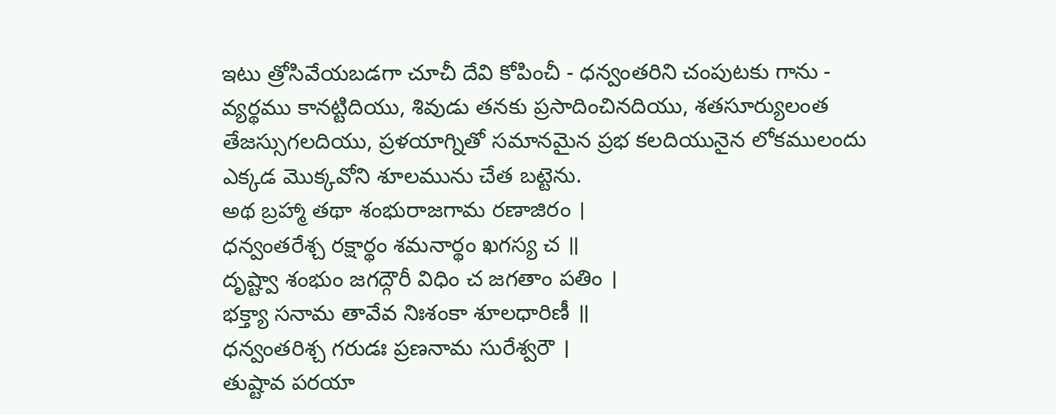ఇటు త్రోసివేయబడగా చూచీ దేవి కోపించీ - ధన్వంతరిని చంపుటకు గాను - వ్యర్థము కానట్టిదియు, శివుడు తనకు ప్రసాదించినదియు, శతసూర్యులంత తేజస్సుగలదియు, ప్రళయాగ్నితో సమానమైన ప్రభ కలదియునైన లోకములందు ఎక్కడ మొక్కవోని శూలమును చేత బట్టెను.
అథ బ్రహ్మా తథా శంభురాజగామ రణాజిరం ।
ధన్వంతరేశ్చ రక్షార్థం శమనార్థం ఖగస్య చ ॥
దృష్ట్వా శంభుం జగద్గౌరీ విధిం చ జగతాం పతిం ।
భక్త్యా సనామ తావేవ నిఃశంకా శూలధారిణీ ॥
ధన్వంతరిశ్చ గరుడః ప్రణనామ సురేశ్వరౌ ।
తుష్టావ పరయా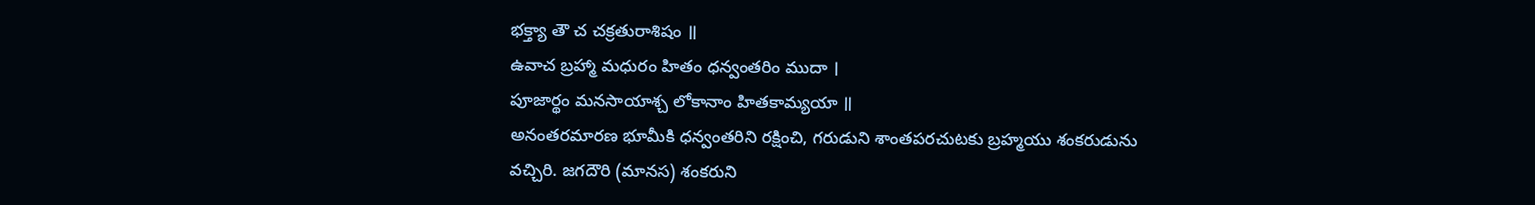భక్త్యా తౌ చ చక్రతురాశిషం ॥
ఉవాచ బ్రహ్మా మధురం హితం ధన్వంతరిం ముదా ।
పూజార్థం మనసాయాశ్చ లోకానాం హితకామ్యయా ॥
అనంతరమారణ భూమీకి ధన్వంతరిని రక్షించి, గరుడుని శాంతపరచుటకు బ్రహ్మయు శంకరుడును వచ్చిరి. జగదౌరి (మానస) శంకరుని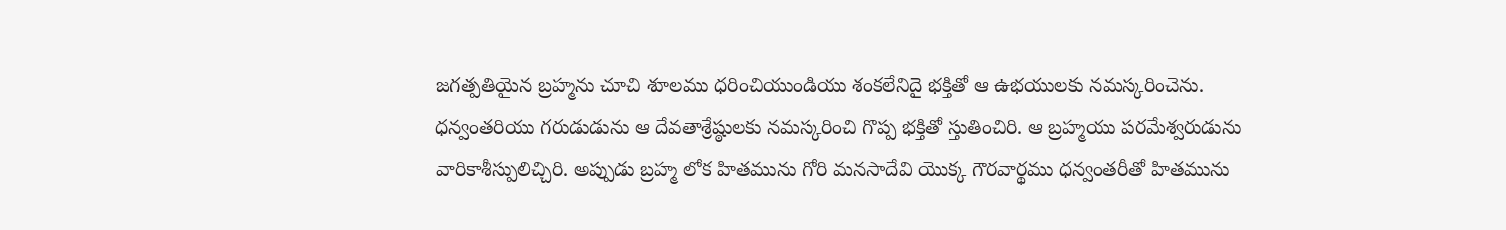జగత్పతియైన బ్రహ్మను చూచి శూలము ధరించియుండియు శంకలేనిదై భక్తితో ఆ ఉభయులకు నమస్కరించెను. ధన్వంతరియు గరుడుడును ఆ దేవతాశ్రేష్ఠులకు నమస్కరించి గొప్ప భక్తితో స్తుతించిరి. ఆ బ్రహ్మయు పరమేశ్వరుడును వారికాశీస్పులిచ్చిరి. అప్పుడు బ్రహ్మ లోక హితమును గోరి మనసాదేవి యొక్క గౌరవార్థము ధన్వంతరీతో హితమును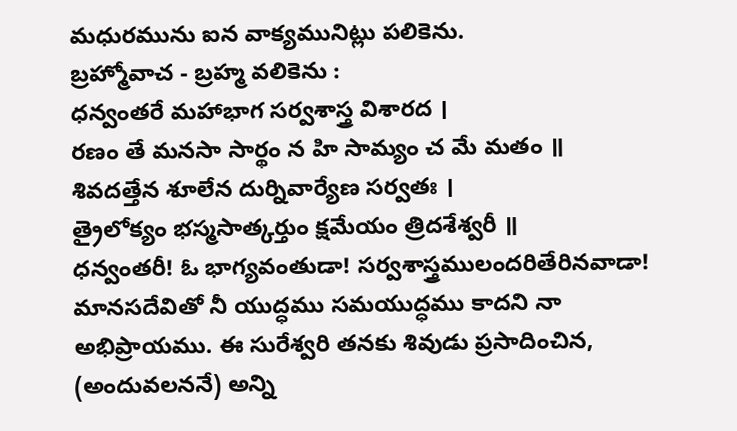మధురమును ఐన వాక్యమునిట్లు పలికెను.
బ్రహ్మోవాచ - బ్రహ్మ వలికెను :
ధన్వంతరే మహాభాగ సర్వశాస్త్ర విశారద ।
రణం తే మనసా సార్థం న హి సామ్యం చ మే మతం ॥
శివదత్తేన శూలేన దుర్నివార్యేణ సర్వతః ।
త్రైలోక్యం భస్మసాత్కర్తుం క్షమేయం త్రిదశేశ్వరీ ॥
ధన్వంతరీ! ఓ భాగ్యవంతుడా! సర్వశాస్త్రములందరితేరినవాడా! మానసదేవితో నీ యుద్ధము సమయుద్ధము కాదని నా అభిప్రాయము. ఈ సురేశ్వరి తనకు శివుడు ప్రసాదించిన, (అందువలననే) అన్ని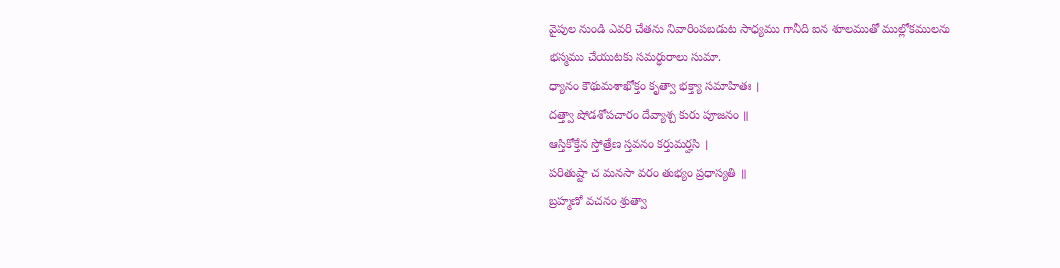వైపుల నుండి ఎవరి చేతను నివారింపబడుట సాధ్యము గానీది ఐన శూలముతో ముల్లోకములను భస్మము చేయుటకు సమర్ధురాలు సుమా.
ధ్యానం కౌథుమశాఖోక్తం కృత్వా భక్త్యా సమాహితః ।
దత్త్వా షోడశోపచారం దేవ్యాశ్చ కురు పూజనం ॥
ఆస్తికోక్తేన స్తోత్రేణ స్తవనం కర్తుమర్హసి ।
పరితుష్టా చ మనసా వరం తుభ్యం ప్రధాస్యతి ॥
బ్రహ్మణో వచనం శ్రుత్వా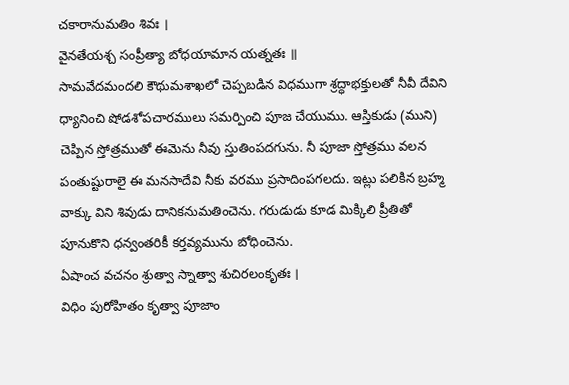చకారానుమతిం శివః ।
వైనతేయశ్చ సంప్రీత్యా బోధయామాన యత్నతః ॥
సామవేదమందలి కౌథుమశాఖలో చెప్పబడిన విధముగా శ్రద్ధాభక్తులతో నీవీ దేవిని ధ్యానించి షోడశోపచారములు సమర్పించి పూజ చేయుము. ఆస్తికుడు (ముని) చెప్పిన స్తోత్రముతో ఈమెను నీవు స్తుతింపదగును. నీ పూజా స్తోత్రము వలన పంతుష్టురాలై ఈ మనసాదేవి నీకు వరము ప్రసాదింపగలదు. ఇట్లు పలికిన బ్రహ్మ వాక్కు విని శివుడు దానికనుమతించెను. గరుడుడు కూడ మిక్కిలి ప్రీతితో పూనుకొని ధన్వంతరికీ కర్తవ్యమును బోధించెను.
ఏషాంచ వచనం శ్రుత్వా స్నాత్వా శుచిరలంకృతః ।
విధిం పురోహితం కృత్వా పూజాం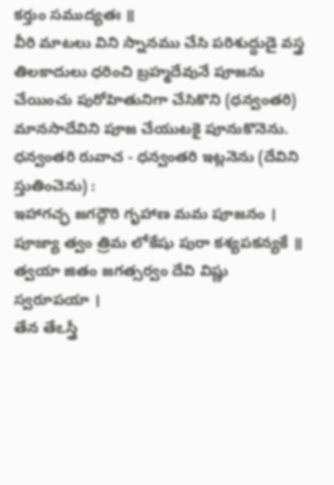కర్తుం సముద్యతః ॥
వీరి మాటలు విని స్నానము చేసి పరిశుద్ధుడై వస్త్ర తిలకాదులు ధరించి బ్రహ్మదేవునే పూజను చేయించు పురోహితునిగా చేసికొని (ధన్వంతరి) మానసాదేవిని పూజ చేయుటకై పూనుకొనెను.
ధన్వంతరి రువాచ - ధన్వంతరి ఇట్లనెను (దేవిని స్తుతించెను) :
ఇహాగచ్ఛ జగద్గౌరి గృహాణ మమ పూజనం ।
పూజ్యా త్వం త్రిమ లోకేషు పురా కశ్యపకన్యకే ॥
త్వయా జితం జగత్సర్వం దేవి విష్ణు స్వరూపయా ।
తేన తేఽస్త్రీ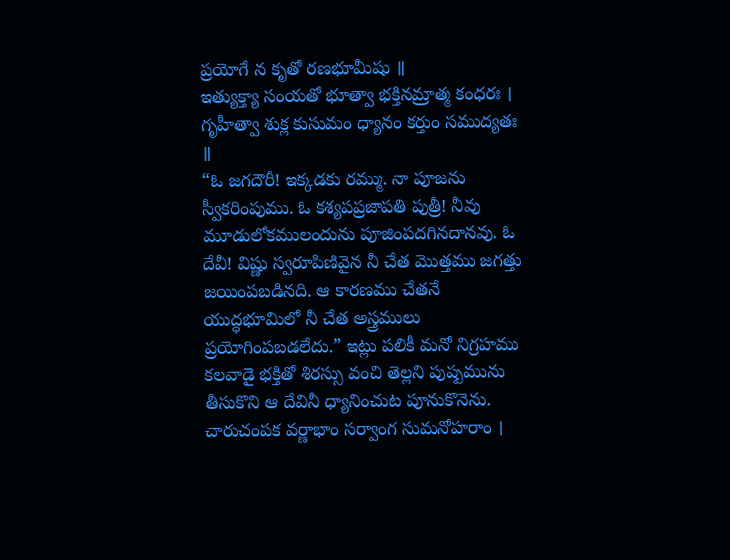ప్రయోగే న కృతో రణభూమీషు ॥
ఇత్యుక్త్యా సంయతో భూత్వా భక్తినమ్రాత్మ కంధరః ।
గృహీత్వా శుక్ల కుసుమం ధ్యానం కర్తుం సముద్యతః ॥
“ఓ జగదౌరీ! ఇక్కడకు రమ్ము. నా పూజను స్వీకరింపుము. ఓ కశ్యపప్రజాపతి పుత్రీ! నీవు మూడులోకములందును పూజింపదగినదానవు. ఓ దేవీ! విష్ణు స్వరూపిణివైన నీ చేత మొత్తము జగత్తు జయింపబడినది. ఆ కారణము చేతనే యుద్ధభూమిలో నీ చేత అస్త్రములు ప్రయోగింపబడలేదు.” ఇట్లు పలికీ మనో నిగ్రహము కలవాడై భక్తితో శిరస్సు వంచి తెల్లని పుష్పమును తీసుకొని ఆ దేవినీ ధ్యానించుట పూనుకొనెను.
చారుచంపక వర్ణాభాం సర్వాంగ సుమనోహరాం ।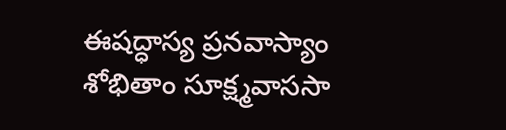ఈషద్ధాస్య ప్రనవాస్యాం శోభితాం సూక్ష్మవాససా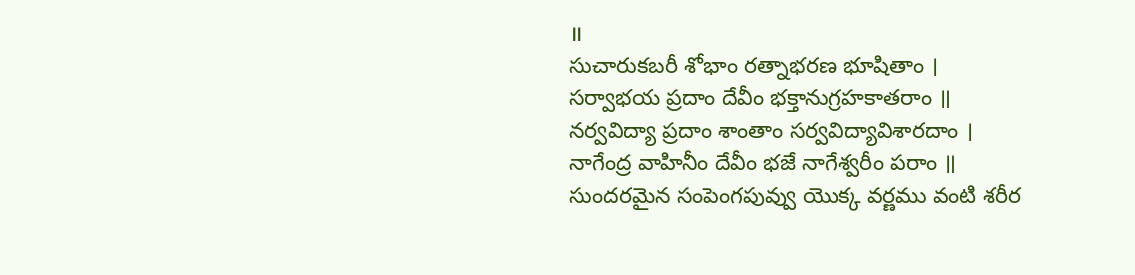॥
సుచారుకబరీ శోభాం రత్నాభరణ భూషితాం ।
సర్వాభయ ప్రదాం దేవీం భక్తానుగ్రహకాతరాం ॥
నర్వవిద్యా ప్రదాం శాంతాం సర్వవిద్యావిశారదాం ।
నాగేంద్ర వాహినీం దేవీం భజే నాగేశ్వరీం పరాం ॥
సుందరమైన సంపెంగపువ్వు యొక్క వర్ణము వంటి శరీర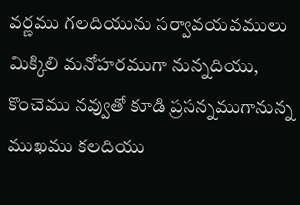వర్ణము గలదియును సర్వావయవములు మిక్కిలి మనోహరముగా నున్నదియు, కొంచెము నవ్వుతో కూడి ప్రసన్నముగానున్న ముఖము కలదియు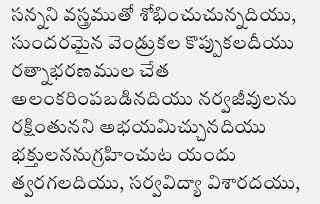సన్నని వస్త్రముతో శోభించుచున్నదియు, సుందరమైన వెండ్రుకల కొప్పుకలదీయు రత్నాభరణముల చేత అలంకరింపబడినదియు నర్వజీవులను రక్షింతునని అభయమిచ్చునదియు భక్తులననుగ్రహించుట యందు త్వరగలదియు, సర్వవిద్యా విశారదయు,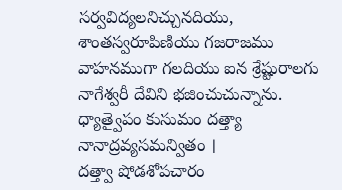సర్వవిద్యలనిచ్చునదియు, శాంతస్వరూపిణియు గజరాజము వాహనముగా గలదియు ఐన శ్రేష్టురాలగు నాగేశ్వరీ దేవిని భజించుచున్నాను.
ధ్యాత్వైపం కుసుమం దత్త్యా నానాద్రవ్యసమన్వితం ।
దత్త్వా షోడశోపచారం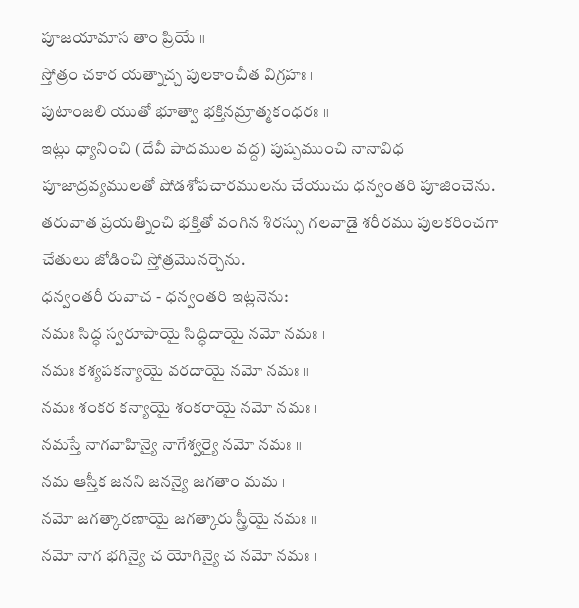పూజయామాస తాం ప్రియే ॥
స్తోత్రం చకార యత్నాచ్చ పులకాంచీత విగ్రహః ।
పుటాంజలి యుతో భూత్వా భక్తినమ్రాత్మకంధరః ॥
ఇట్లు ధ్యానించి (దేవీ పాదముల వద్ద) పుష్పముంచి నానావిధ పూజాద్రవ్యములతో షోడశోపచారములను చేయుచు ధన్వంతరి పూజించెను. తరువాత ప్రయత్నించి భక్తితో వంగిన శిరస్సు గలవాడై శరీరము పులకరించగా చేతులు జోడించి స్తోత్రమొనర్చెను.
ధన్వంతరీ రువాచ - ధన్వంతరి ఇట్లనెను:
నమః సిద్ధ స్వరూపాయై సిద్ధిదాయై నమో నమః ।
నమః కశ్యపకన్యాయై వరదాయై నమో నమః ॥
నమః శంకర కన్యాయై శంకరాయై నమో నమః ।
నమస్తే నాగవాహిన్యై నాగేశ్వర్యై నమో నమః ॥
నమ ఆస్తీక జనని జనన్యై జగతాం మమ ।
నమో జగత్కారణాయై జగత్కారు స్త్రీయై నమః ॥
నమో నాగ భగిన్యై చ యోగిన్యై చ నమో నమః ।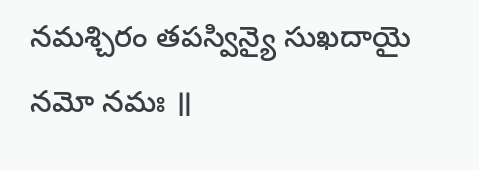నమశ్చిరం తపస్విన్యై సుఖదాయై నమో నమః ॥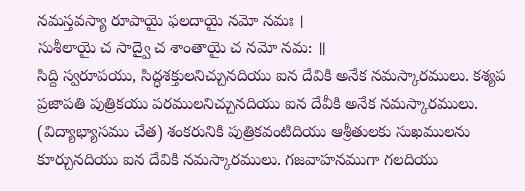నమస్తవస్యా రూపాయై ఫలదాయై నమో నమః ।
సుశీలాయై చ సాద్వై చ శాంతాయై చ నమో నమ: ॥
సిద్ది స్వరూపయు, సిద్ధశక్తులనిచ్చునదియు ఐన దేవికి అనేక నమస్కారములు. కశ్యప ప్రజాపతి పుత్రికయు పరములనిచ్చునదియు ఐన దేవీకి అనేక నమస్కారములు. (విద్యాభ్యాసము చేత) శంకరునికి పుత్రికవంటిదియు ఆశ్రీతులకు సుఖములను కూర్చునదియు ఐన దేవికి నమస్కారములు. గజవాహనముగా గలదియు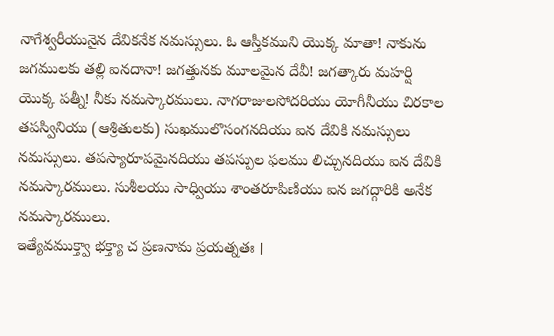నాగేశ్వరీయునైన దేవికనేక నమస్సులు. ఓ ఆస్తీకముని యొక్క మాతా! నాకును జగములకు తల్లి ఐనదానా! జగత్తునకు మూలమైన దేవీ! జగత్కారు మహర్షి యొక్క పత్నీ! నీకు నమస్కారములు. నాగరాజులసోదరియు యోగీనీయు చిరకాల తపస్వినియు (ఆశ్రితులకు) సుఖములొసంగనదియు ఐన దేవికి నమస్సులు నమస్సులు. తపస్యారూపమైనదియు తపస్పుల ఫలము లిచ్చునదియు ఐన దేవికి నమస్కారములు. సుశీలయు సాధ్వియు శాంతరూపిణియు ఐన జగద్గారికి అనేక నమస్కారములు.
ఇత్యేవముక్త్వా భక్త్యా చ ప్రణనామ ప్రయత్నతః ।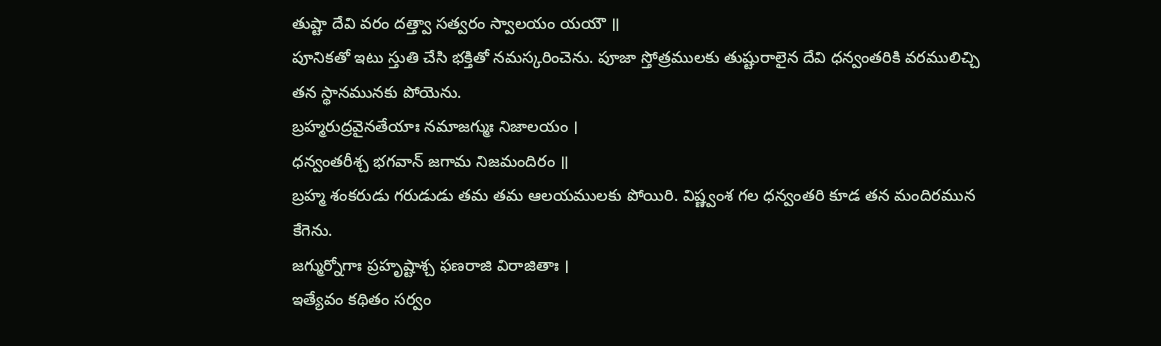తుష్టా దేవి వరం దత్త్వా సత్వరం స్వాలయం యయౌ ॥
పూనికతో ఇటు స్తుతి చేసి భక్తితో నమస్కరించెను. పూజా స్తోత్రములకు తుష్టురాలైన దేవి ధన్వంతరికి వరములిచ్చి తన స్థానమునకు పోయెను.
బ్రహ్మరుద్రవైనతేయాః నమాజగ్ముః నిజాలయం ।
ధన్వంతరీశ్చ భగవాన్ జగామ నిజమందిరం ॥
బ్రహ్మ శంకరుడు గరుడుడు తమ తమ ఆలయములకు పోయిరి. విష్ణ్వంశ గల ధన్వంతరి కూడ తన మందిరమున కేగెను.
జగ్ముర్నోగాః ప్రహృష్టాశ్చ ఫణరాజి విరాజితాః ।
ఇత్యేవం కథితం సర్వం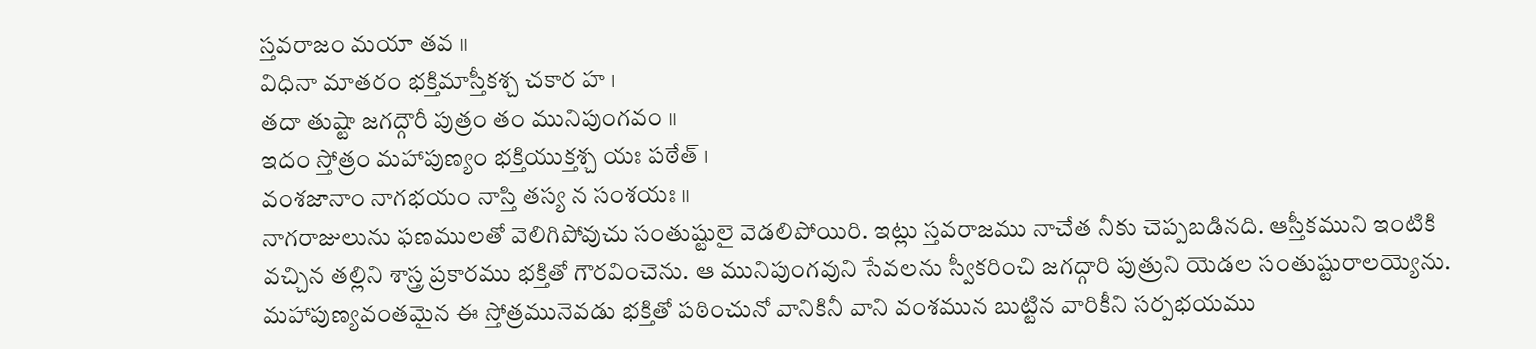స్తవరాజం మయా తవ ॥
విధినా మాతరం భక్తిమాస్తీకశ్చ చకార హ ।
తదా తుష్టా జగద్గౌరీ పుత్రం తం మునిపుంగవం ॥
ఇదం స్తోత్రం మహాపుణ్యం భక్తియుక్తశ్చ యః పఠేత్ ।
వంశజానాం నాగభయం నాస్తి తస్య న సంశయః ॥
నాగరాజులును ఫణములతో వెలిగిపోవుచు సంతుష్టులై వెడలిపోయిరి. ఇట్లు స్తవరాజము నాచేత నీకు చెప్పబడినది. ఆస్తీకముని ఇంటికి వచ్చిన తల్లిని శాస్త్ర ప్రకారము భక్తితో గౌరవించెను. ఆ మునిపుంగవుని సేవలను స్వీకరించి జగద్గారి పుత్రుని యెడల సంతుష్టురాలయ్యెను. మహాపుణ్యవంతమైన ఈ స్తోత్రమునెవడు భక్తితో పఠించునో వానికినీ వాని వంశమున బుట్టిన వారికీని సర్పభయము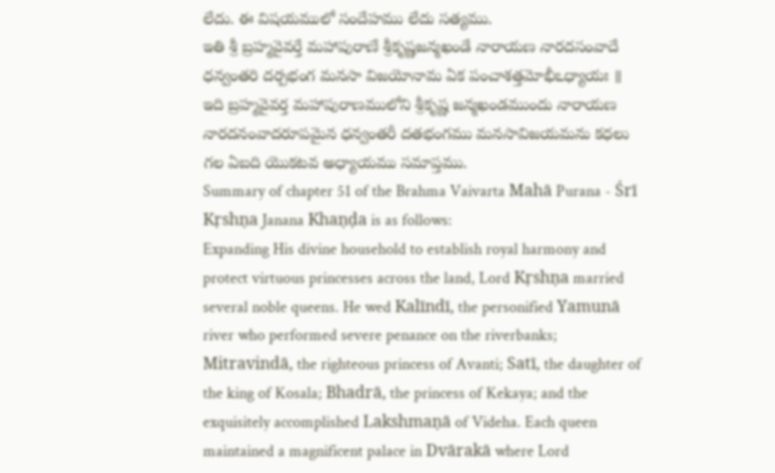లేదు. ఈ విషయములో సందేహము లేదు సత్యము.
ఇతి శ్రీ బ్రహ్మవైవర్తే మహాపురాణే శ్రీకృష్ణజన్మఖండే నారాయణ నారదసంవాదే ధన్వంతరి దర్పభంగ మనసా విజయోనామ ఏక పంచాశత్తమోభీఽధ్యాయః ॥
ఇది బ్రహ్మవైవర్త మహాపురాణములోని శ్రీకృష్ణ జన్మఖండముందు నారాయణ నారదనంవాదరూపమైన ధన్వంతరీ దతభంగము మనసావిజయమను కధలు గల ఏబది యొకటవ అధ్యాయము సమాప్తము.
Summary of chapter 51 of the Brahma Vaivarta Mahā Purana - Śrī Kṛshṇa Janana Khaṇḍa is as follows:
Expanding His divine household to establish royal harmony and protect virtuous princesses across the land, Lord Kṛshṇa married several noble queens. He wed Kalīndī, the personified Yamunā river who performed severe penance on the riverbanks; Mitravindā, the righteous princess of Avanti; Satī, the daughter of the king of Kosala; Bhadrā, the princess of Kekaya; and the exquisitely accomplished Lakshmaṇā of Videha. Each queen maintained a magnificent palace in Dvārakā where Lord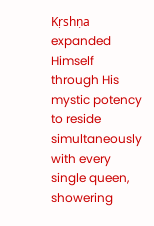Kṛshṇa expanded Himself through His mystic potency to reside simultaneously with every single queen, showering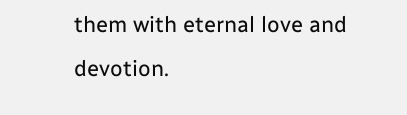them with eternal love and devotion.